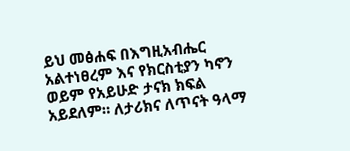ይህ መፅሐፍ በእግዚአብሔር አልተነፀረም እና የክርስቲያን ካኖን ወይም የአይሁድ ታናክ ክፍል አይደለም። ለታሪክና ለጥናት ዓላማ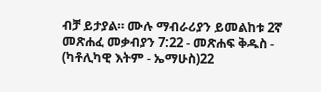ብቻ ይታያል። ሙሉ ማብራሪያን ይመልከቱ 2ኛ መጽሐፈ መቃብያን 7:22 - መጽሐፍ ቅዱስ - (ካቶሊካዊ እትም - ኤማሁስ)22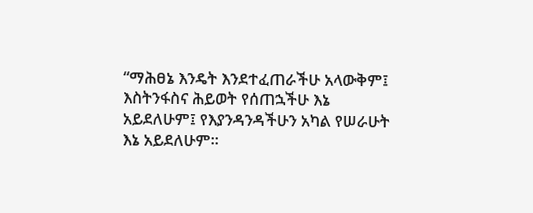“ማሕፀኔ እንዴት እንደተፈጠራችሁ አላውቅም፤ እስትንፋስና ሕይወት የሰጠኋችሁ እኔ አይደለሁም፤ የእያንዳንዳችሁን አካል የሠራሁት እኔ አይደለሁም።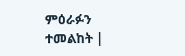ምዕራፉን ተመልከት |